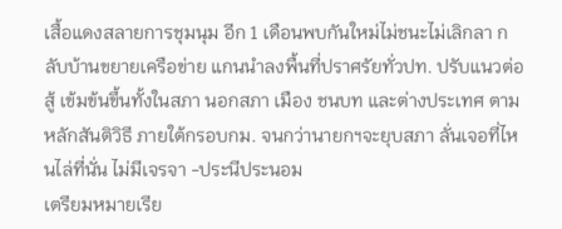เสื้อแดงสลายการชุมนุม อีก 1 เดือนพบกันใหม่ไม่ชนะไม่เลิกลา กลับบ้านขยายเครือข่าย แกนนำลงพื้นที่ปราศรัยทั่วปท. ปรับแนวต่อสู้ เข้มข้นขึ้นทั้งในสภา นอกสภา เมือง ชนบท และต่างประเทศ ตามหลักสันติวิธี ภายใต้กรอบกม. จนกว่านายกฯจะยุบสภา ลั่นเจอที่ไหนไล่ที่นั่น ไม่มีเจรจา -ประนีประนอม
เตรียมหมายเรีย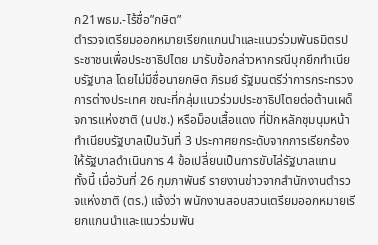ก21พธม.-ไร้ชื่อ”กษิต”
ตำรวจเตรียมออกหมายเรียกแกนนำและแนวร่วมพันธมิตรประชาชนเพื่อประชาธิปไตย มารับข้อกล่าวหากรณีบุกยึกทำเนียบรัฐบาล โดยไม่มีชื่อนายกษิต ภิรมย์ รัฐมนตรีว่าการกระทรวงการต่างประเทศ ขณะที่กลุ่มแนวร่วมประชาธิปไตยต่อต้านเผด็จการแห่งชาติ (นปช.) หรือม็อบเสื้อแดง ที่ปักหลักชุมนุมหน้าทำเนียบรัฐบาลเป็นวันที่ 3 ประกาศยกระดับจากการเรียกร้องให้รัฐบาลดำเนินการ 4 ข้อเปลี่ยนเป็นการขับไล่รัฐบาลแทน
ทั้งนี้ เมื่อวันที่ 26 กุมภาพันธ์ รายงานข่าวจากสำนักงานตำรวจแห่งชาติ (ตร.) แจ้งว่า พนักงานสอบสวนเตรียมออกหมายเรียกแกนนำและแนวร่วมพัน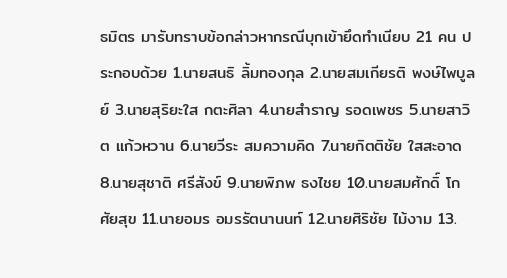ธมิตร มารับทราบข้อกล่าวหากรณีบุกเข้ายึดทำเนียบ 21 คน ประกอบด้วย 1.นายสนธิ ลิ้มทองกุล 2.นายสมเกียรติ พงษ์ไพบูลย์ 3.นายสุริยะใส กตะศิลา 4.นายสำราญ รอดเพชร 5.นายสาวิต แก้วหวาน 6.นายวีระ สมความคิด 7.นายกิตติชัย ใสสะอาด 8.นายสุชาติ ศรีสังข์ 9.นายพิภพ ธงไชย 10.นายสมศักดิ์ โกศัยสุข 11.นายอมร อมรรัตนานนท์ 12.นายศิริชัย ไม้งาม 13.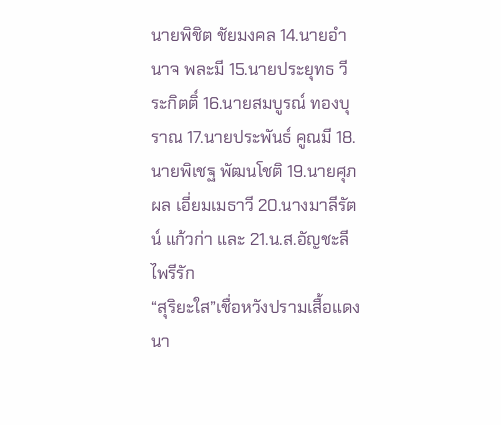นายพิชิต ชัยมงคล 14.นายอำนาจ พละมี 15.นายประยุทธ วีระกิตติ์ 16.นายสมบูรณ์ ทองบุราณ 17.นายประพันธ์ คูณมี 18.นายพิเชฐ พัฒนโชติ 19.นายศุภผล เอี่ยมเมธาวี 20.นางมาลีรัตน์ แก้วก่า และ 21.น.ส.อัญชะลี ไพรีรัก
“สุริยะใส”เชื่อหวังปรามเสื้อแดง
นา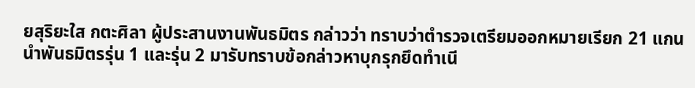ยสุริยะใส กตะศิลา ผู้ประสานงานพันธมิตร กล่าวว่า ทราบว่าตำรวจเตรียมออกหมายเรียก 21 แกนนำพันธมิตรรุ่น 1 และรุ่น 2 มารับทราบข้อกล่าวหาบุกรุกยึดทำเนี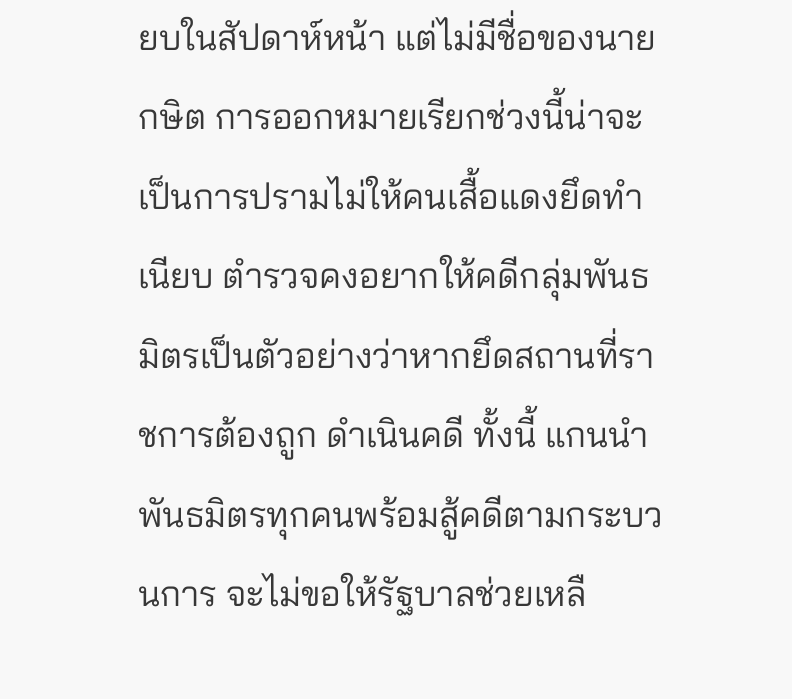ยบในสัปดาห์หน้า แต่ไม่มีชื่อของนายกษิต การออกหมายเรียกช่วงนี้น่าจะเป็นการปรามไม่ให้คนเสื้อแดงยึดทำเนียบ ตำรวจคงอยากให้คดีกลุ่มพันธมิตรเป็นตัวอย่างว่าหากยึดสถานที่ราชการต้องถูก ดำเนินคดี ทั้งนี้ แกนนำพันธมิตรทุกคนพร้อมสู้คดีตามกระบวนการ จะไม่ขอให้รัฐบาลช่วยเหลื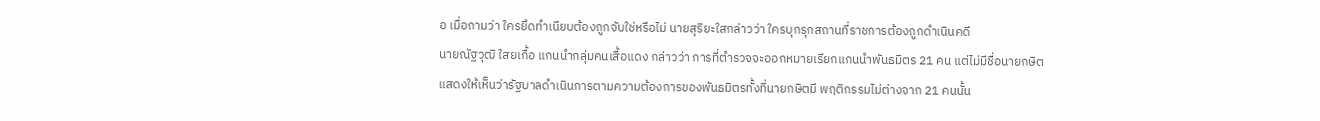อ เมื่อถามว่า ใครยึดทำเนียบต้องถูกจับใช่หรือไม่ นายสุริยะใสกล่าวว่า ใครบุกรุกสถานที่ราชการต้องถูกดำเนินคดี
นายณัฐวุฒิ ใสยเกื้อ แกนนำกลุ่มคนเสื้อแดง กล่าวว่า การที่ตำรวจจะออกหมายเรียกแกนนำพันธมิตร 21 คน แต่ไม่มีชื่อนายกษิต แสดงให้เห็นว่ารัฐบาลดำเนินการตามความต้องการของพันธมิตรทั้งที่นายกษิตมี พฤติกรรมไม่ต่างจาก 21 คนนั้น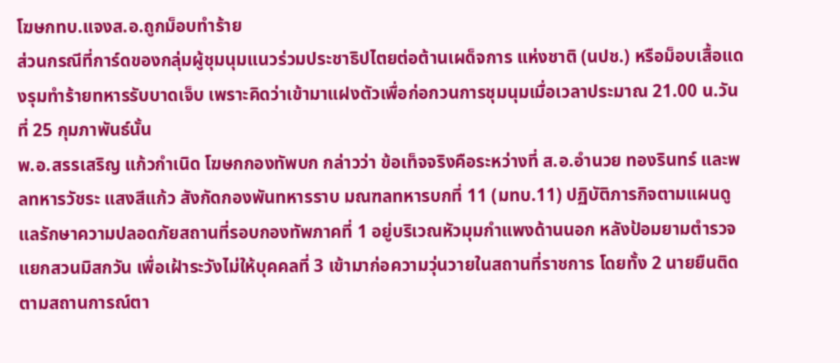โฆษกทบ.แจงส.อ.ถูกม็อบทำร้าย
ส่วนกรณีที่การ์ดของกลุ่มผู้ชุมนุมแนวร่วมประชาธิปไตยต่อต้านเผด็จการ แห่งชาติ (นปช.) หรือม็อบเสื้อแดงรุมทำร้ายทหารรับบาดเจ็บ เพราะคิดว่าเข้ามาแฝงตัวเพื่อก่อกวนการชุมนุมเมื่อเวลาประมาณ 21.00 น.วันที่ 25 กุมภาพันธ์นั้น
พ.อ.สรรเสริญ แก้วกำเนิด โฆษกกองทัพบก กล่าวว่า ข้อเท็จจริงคือระหว่างที่ ส.อ.อำนวย ทองรินทร์ และพลทหารวัชระ แสงสีแก้ว สังกัดกองพันทหารราบ มณฑลทหารบกที่ 11 (มทบ.11) ปฏิบัติภารกิจตามแผนดูแลรักษาความปลอดภัยสถานที่รอบกองทัพภาคที่ 1 อยู่บริเวณหัวมุมกำแพงด้านนอก หลังป้อมยามตำรวจ แยกสวนมิสกวัน เพื่อเฝ้าระวังไม่ให้บุคคลที่ 3 เข้ามาก่อความวุ่นวายในสถานที่ราชการ โดยทั้ง 2 นายยืนติดตามสถานการณ์ตา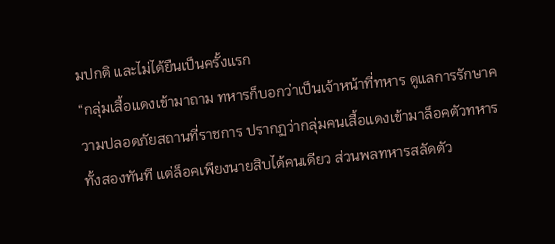มปกติ และไม่ได้ยืนเป็นครั้งแรก
“กลุ่มเสื้อแดงเข้ามาถาม ทหารก็บอกว่าเป็นเจ้าหน้าที่ทหาร ดูแลการรักษาความปลอดภัยสถานที่ราชการ ปรากฏว่ากลุ่มคนเสื้อแดงเข้ามาล็อคตัวทหารทั้งสองทันที แต่ล็อคเพียงนายสิบได้คนเดียว ส่วนพลทหารสลัดตัว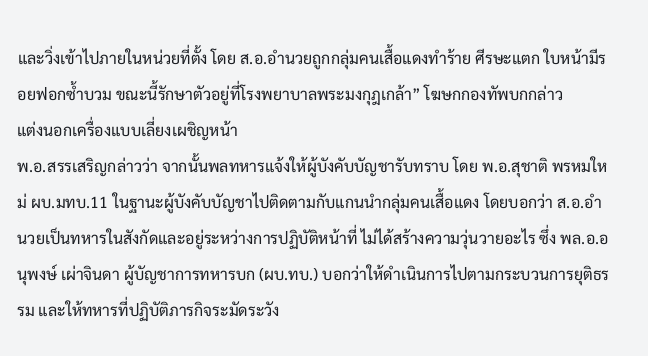และวิ่งเข้าไปภายในหน่วยที่ตั้ง โดย ส.อ.อำนวยถูกกลุ่มคนเสื้อแดงทำร้าย ศีรษะแตก ใบหน้ามีรอยฟอกซ้ำบวม ขณะนี้รักษาตัวอยู่ที่โรงพยาบาลพระมงกุฎเกล้า” โฆษกกองทัพบกกล่าว
แต่งนอกเครื่องแบบเลี่ยงเผชิญหน้า
พ.อ.สรรเสริญกล่าวว่า จากนั้นพลทหารแจ้งให้ผู้บังคับบัญชารับทราบ โดย พ.อ.สุชาติ พรหมใหม่ ผบ.มทบ.11 ในฐานะผู้บังคับบัญชาไปติดตามกับแกนนำกลุ่มคนเสื้อแดง โดยบอกว่า ส.อ.อำนวยเป็นทหารในสังกัดและอยู่ระหว่างการปฏิบัติหน้าที่ ไม่ได้สร้างความวุ่นวายอะไร ซึ่ง พล.อ.อนุพงษ์ เผ่าจินดา ผู้บัญชาการทหารบก (ผบ.ทบ.) บอกว่าให้ดำเนินการไปตามกระบวนการยุติธรรม และให้ทหารที่ปฏิบัติภารกิจระมัดระวัง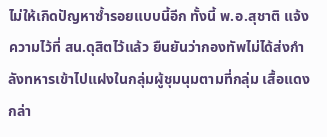ไม่ให้เกิดปัญหาซ้ำรอยแบบนี้อีก ทั้งนี้ พ.อ.สุชาติ แจ้งความไว้ที่ สน.ดุสิตไว้แล้ว ยืนยันว่ากองทัพไม่ได้ส่งกำลังทหารเข้าไปแฝงในกลุ่มผู้ชุมนุมตามที่กลุ่ม เสื้อแดงกล่า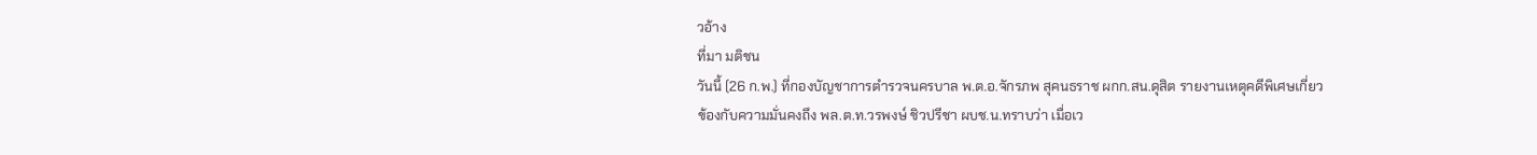วอ้าง
ที่มา มติชน
วันนี้ (26 ก.พ.) ที่กองบัญชาการตำรวจนครบาล พ.ต.อ.จักรภพ สุคนธราช ผกก.สน.ดุสิต รายงานเหตุคดีพิเศษเกี่ยวข้องกับความมั่นคงถึง พล.ต.ท.วรพงษ์ ชิวปรีชา ผบช.น.ทราบว่า เมื่อเว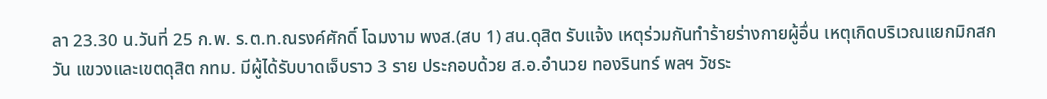ลา 23.30 น.วันที่ 25 ก.พ. ร.ต.ท.ณรงค์ศักดิ์ โฉมงาม พงส.(สบ 1) สน.ดุสิต รับแจ้ง เหตุร่วมกันทำร้ายร่างกายผู้อื่น เหตุเกิดบริเวณแยกมิกสกวัน แขวงและเขตดุสิต กทม. มีผู้ได้รับบาดเจ็บราว 3 ราย ประกอบด้วย ส.อ.อำนวย ทองรินทร์ พลฯ วัชระ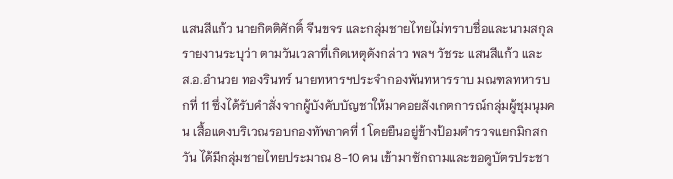แสนสีแก้ว นายกิตติศักดิ์ จีนขจร และกลุ่มชายไทยไม่ทราบชื่อและนามสกุล
รายงานระบุว่า ตามวันเวลาที่เกิดเหตุดังกล่าว พลฯ วัชระ แสนสีแก้ว และ ส.อ.อำนวย ทองรินทร์ นายทหารฯประจำกองพันทหารราบ มณฑลทหารบกที่ 11 ซึ่งได้รับคำสั่งจากผู้บังคับบัญชาให้มาคอยสังเกตการณ์กลุ่มผู้ชุมนุมคน เสื้อแดงบริเวณรอบกองทัพภาคที่ 1 โดยยืนอยู่ข้างป้อมตำรวจแยกมิกสกวัน ได้มีกลุ่มชายไทยประมาณ 8-10 คน เข้ามาซักถามและขอดูบัตรประชา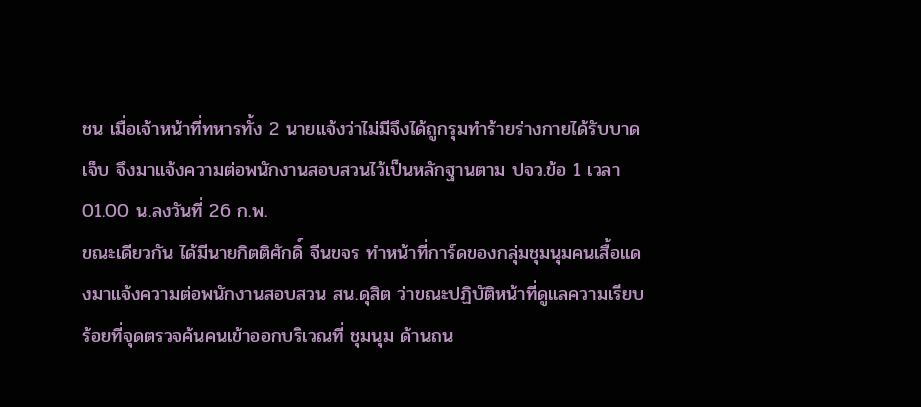ชน เมื่อเจ้าหน้าที่ทหารทั้ง 2 นายแจ้งว่าไม่มีจึงได้ถูกรุมทำร้ายร่างกายได้รับบาดเจ็บ จึงมาแจ้งความต่อพนักงานสอบสวนไว้เป็นหลักฐานตาม ปจว.ข้อ 1 เวลา 01.00 น.ลงวันที่ 26 ก.พ.
ขณะเดียวกัน ได้มีนายกิตติศักดิ์ จีนขจร ทำหน้าที่การ์ดของกลุ่มชุมนุมคนเสื้อแดงมาแจ้งความต่อพนักงานสอบสวน สน.ดุสิต ว่าขณะปฏิบัติหน้าที่ดูแลความเรียบร้อยที่จุดตรวจค้นคนเข้าออกบริเวณที่ ชุมนุม ด้านถน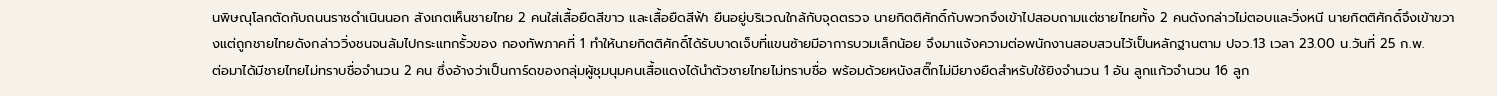นพิษณุโลกตัดกับถนนราชดำเนินนอก สังเกตเห็นชายไทย 2 คนใส่เสื้อยืดสีขาว และเสื้อยืดสีฟ้า ยืนอยู่บริเวณใกล้กับจุดตรวจ นายกิตติศักดิ์กับพวกจึงเข้าไปสอบถามแต่ชายไทยทั้ง 2 คนดังกล่าวไม่ตอบและวิ่งหนี นายกิตติศักดิ์จึงเข้าขวางแต่ถูกชายไทยดังกล่าววิ่งชนจนล้มไปกระแทกรั้วของ กองทัพภาคที่ 1 ทำให้นายกิตติศักดิ์ได้รับบาดเจ็บที่แขนซ้ายมีอาการบวมเล็กน้อย จึงมาแจ้งความต่อพนักงานสอบสวนไว้เป็นหลักฐานตาม ปจว.13 เวลา 23.00 น.วันที่ 25 ก.พ.
ต่อมาได้มีชายไทยไม่ทราบชื่อจำนวน 2 คน ซึ่งอ้างว่าเป็นการ์ดของกลุ่มผู้ชุมนุมคนเสื้อแดงได้นำตัวชายไทยไม่ทราบชื่อ พร้อมด้วยหนังสติ๊กไม่มียางยืดสำหรับใช้ยิงจำนวน 1 อัน ลูกแก้วจำนวน 16 ลูก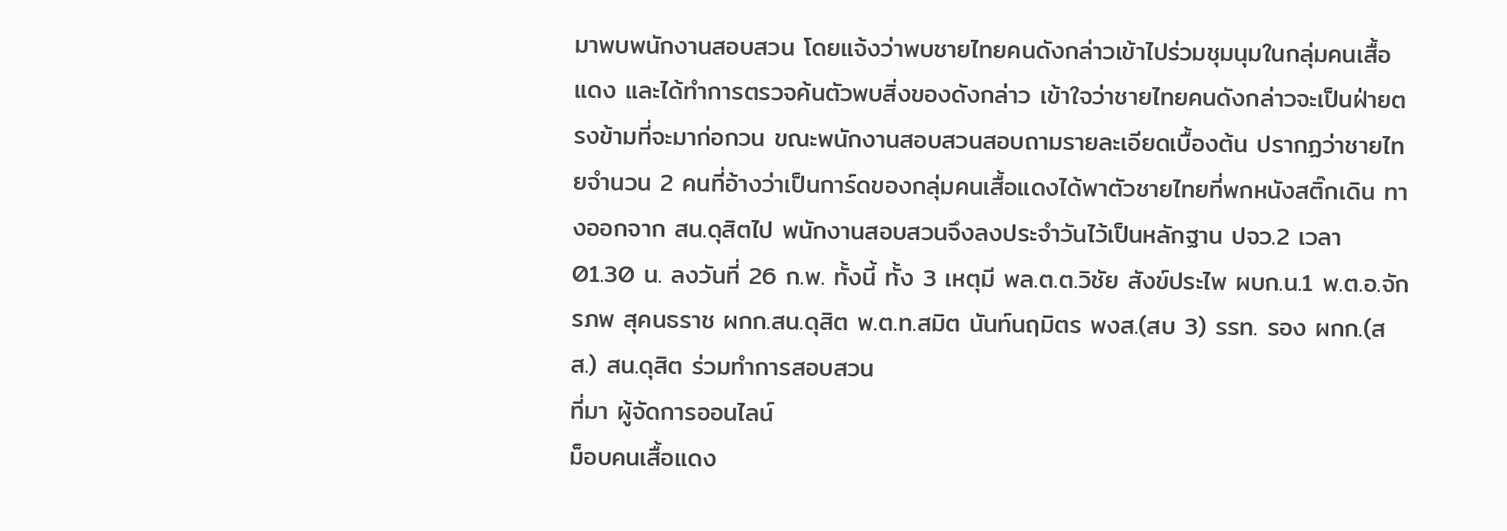มาพบพนักงานสอบสวน โดยแจ้งว่าพบชายไทยคนดังกล่าวเข้าไปร่วมชุมนุมในกลุ่มคนเสื้อแดง และได้ทำการตรวจค้นตัวพบสิ่งของดังกล่าว เข้าใจว่าชายไทยคนดังกล่าวจะเป็นฝ่ายตรงข้ามที่จะมาก่อกวน ขณะพนักงานสอบสวนสอบถามรายละเอียดเบื้องต้น ปรากฏว่าชายไทยจำนวน 2 คนที่อ้างว่าเป็นการ์ดของกลุ่มคนเสื้อแดงได้พาตัวชายไทยที่พกหนังสติ๊กเดิน ทางออกจาก สน.ดุสิตไป พนักงานสอบสวนจึงลงประจำวันไว้เป็นหลักฐาน ปจว.2 เวลา 01.30 น. ลงวันที่ 26 ก.พ. ทั้งนี้ ทั้ง 3 เหตุมี พล.ต.ต.วิชัย สังข์ประไพ ผบก.น.1 พ.ต.อ.จักรภพ สุคนธราช ผกก.สน.ดุสิต พ.ต.ท.สมิต นันท์นฤมิตร พงส.(สบ 3) รรท. รอง ผกก.(สส.) สน.ดุสิต ร่วมทำการสอบสวน
ที่มา ผู้จัดการออนไลน์
ม็อบคนเสื้อแดง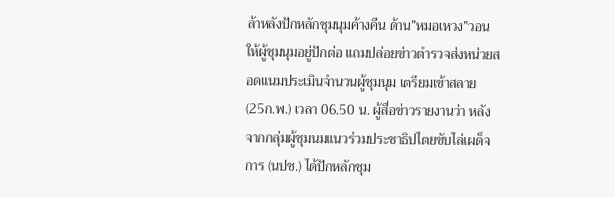ล้าหลังปักหลักชุมนุมค้างคืน ด้าน”หมอเหวง”วอนให้ผู้ชุมนุมอยู่ปักต่อ แถมปล่อยข่าวตำรวจส่งหน่วยสอดแนมประเมินจำนวนผู้ชุมนุม เตรียมเข้าสลาย
(25ก.พ.) เวลา 06.50 น. ผู้สื่อข่าวรายงานว่า หลังจากกลุ่มผู้ชุมนมแนวร่วมประชาธิปไตยขับไล่เผด็จการ (นปช.) ได้ปักหลักชุม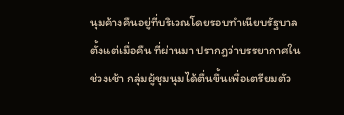นุมค้างคืนอยู่ที่บริเวณโดยรอบทำเนียบรัฐบาลตั้งแต่เมื่อคืน ที่ผ่านมา ปรากฎว่าบรรยากาศในช่วงเช้า กลุ่มผู้ชุมนุมได้ตื่นขึ้นเพื่อเตรียมตัว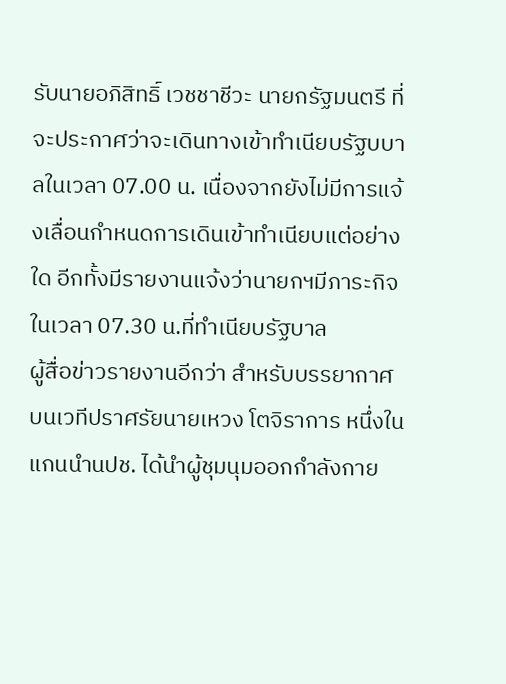รับนายอภิสิทธิ์ เวชชาชีวะ นายกรัฐมนตรี ที่จะประกาศว่าจะเดินทางเข้าทำเนียบรัฐบบาลในเวลา 07.00 น. เนื่องจากยังไม่มีการแจ้งเลื่อนกำหนดการเดินเข้าทำเนียบแต่อย่างใด อีกทั้งมีรายงานแจ้งว่านายกฯมีภาระกิจในเวลา 07.30 น.ที่ทำเนียบรัฐบาล
ผู้สื่อข่าวรายงานอีกว่า สำหรับบรรยากาศบนเวทีปราศรัยนายเหวง โตจิราการ หนึ่งในแกนนำนปช. ได้นำผู้ชุมนุมออกกำลังกาย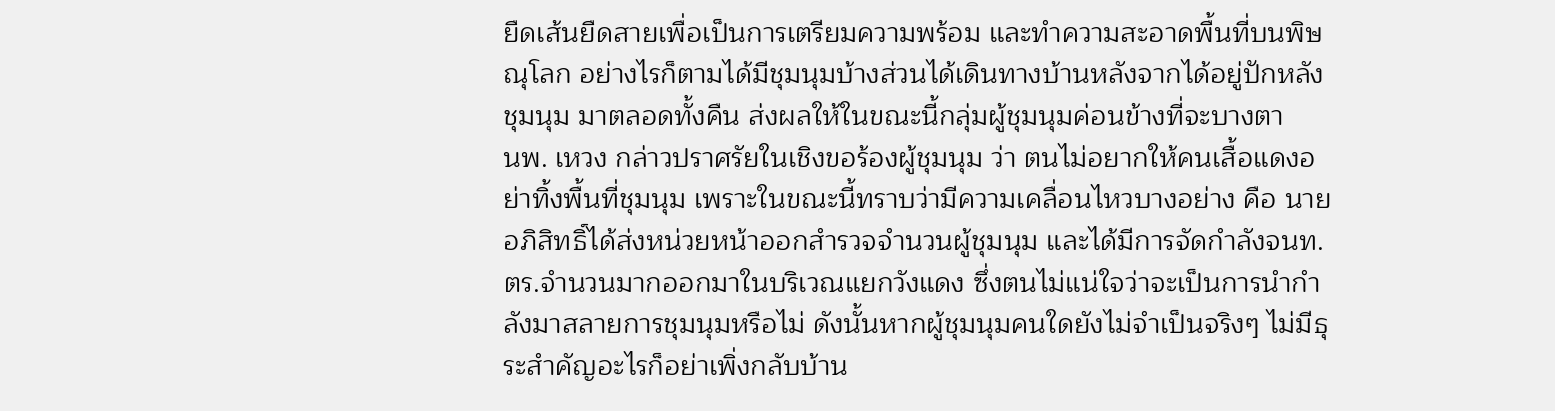ยืดเส้นยืดสายเพื่อเป็นการเตรียมความพร้อม และทำความสะอาดพื้นที่บนพิษณุโลก อย่างไรก็ตามได้มีชุมนุมบ้างส่วนได้เดินทางบ้านหลังจากได้อยู่ปักหลังชุมนุม มาตลอดทั้งคืน ส่งผลให้ในขณะนี้กลุ่มผู้ชุมนุมค่อนข้างที่จะบางตา
นพ. เหวง กล่าวปราศรัยในเชิงขอร้องผู้ชุมนุม ว่า ตนไม่อยากให้คนเสื้อแดงอย่าทิ้งพื้นที่ชุมนุม เพราะในขณะนี้ทราบว่ามีความเคลื่อนไหวบางอย่าง คือ นายอภิสิทธิ์ได้ส่งหน่วยหน้าออกสำรวจจำนวนผู้ชุมนุม และได้มีการจัดกำลังจนท.ตร.จำนวนมากออกมาในบริเวณแยกวังแดง ซึ่งตนไม่แน่ใจว่าจะเป็นการนำกำลังมาสลายการชุมนุมหรือไม่ ดังนั้นหากผู้ชุมนุมคนใดยังไม่จำเป็นจริงๆ ไม่มีธุระสำคัญอะไรก็อย่าเพิ่งกลับบ้าน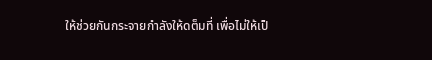ให้ช่วยกันกระจายกำลังให้ดต็มที่ เพื่อไม่ให้เป็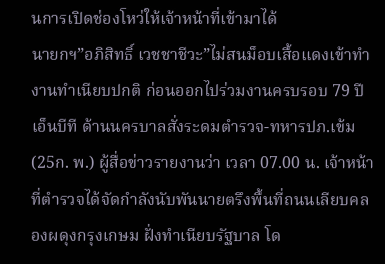นการเปิดช่องโหว่ให้เจ้าหน้าที่เข้ามาได้
นายกฯ”อภิสิทธิ์ เวชชาชีวะ”ไม่สนม็อบเสื้อแดงเข้าทำงานทำเนียบปกติ ก่อนออกไปร่วมงานครบรอบ 79 ปีเอ็นบีที ด้านนครบาลสั่งระดมตำรวจ-ทหารปภ.เข้ม
(25ก. พ.) ผู้สื่อข่าวรายงานว่า เวลา 07.00 น. เจ้าหน้าที่ตำรวจได้จัดกำลังนับพันนายตรึงพื้นที่ถนนเลียบคลองผดุงกรุงเกษม ฝั่งทำเนียบรัฐบาล โด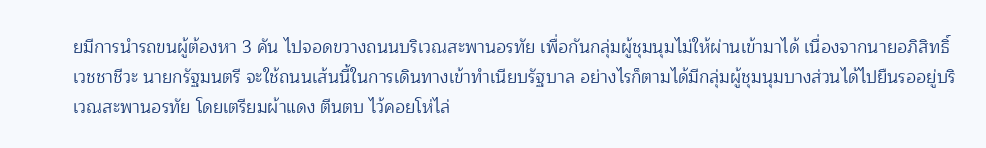ยมีการนำรถขนผู้ต้องหา 3 คัน ไปจอดขวางถนนบริเวณสะพานอรทัย เพื่อกันกลุ่มผู้ชุมนุมไม่ให้ผ่านเข้ามาได้ เนื่องจากนายอภิสิทธิ์ เวชชาชีวะ นายกรัฐมนตรี จะใช้ถนนเส้นนี้ในการเดินทางเข้าทำเนียบรัฐบาล อย่างไรก็ตามได้มีกลุ่มผู้ชุมนุมบางส่วนได้ไปยืนรออยู่บริเวณสะพานอรทัย โดยเตรียมผ้าแดง ตีนตบ ไว้คอยโห่ไล่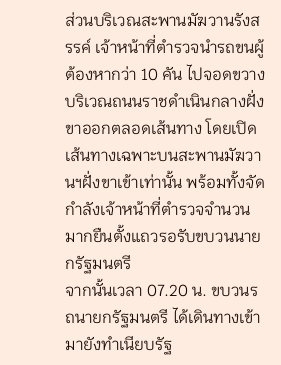ส่วนบริเวณสะพานมัฆวานรังสรรค์ เจ้าหน้าที่ตำรวจนำรถขนผู้ต้องหากว่า 10 คัน ไปจอดขวางบริเวณถนนราชดำเนินกลางฝั่งขาออกตลอดเส้นทาง โดยเปิดเส้นทางเฉพาะบนสะพานมัฆวานฯฝั่งขาเข้าเท่านั้น พร้อมทั้งจัดกำลังเจ้าหน้าที่ตำรวจจำนวนมากยืนตั้งแถวรอรับขบวนนายกรัฐมนตรี
จากนั้นเวลา 07.20 น. ขบวนรถนายกรัฐมนตรี ได้เดินทางเข้ามายังทำเนียบรัฐ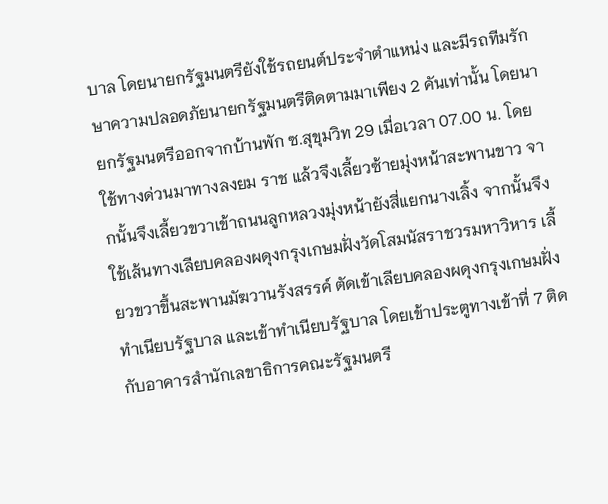บาล โดยนายกรัฐมนตรียังใช้รถยนต์ประจำตำแหน่ง และมีรถทีมรักษาความปลอดภัยนายกรัฐมนตรีติดตามมาเพียง 2 คันเท่านั้น โดยนายกรัฐมนตรีออกจากบ้านพัก ซ.สุขุมวิท 29 เมื่อเวลา 07.00 น. โดยใช้ทางด่วนมาทางลงยม ราช แล้วจึงเลี้ยวซ้ายมุ่งหน้าสะพานขาว จากนั้นจึงเลี้ยวขวาเข้าถนนลูกหลวงมุ่งหน้ายังสี่แยกนางเลิ้ง จากนั้นจึงใช้เส้นทางเลียบคลองผดุงกรุงเกษมฝั่งวัดโสมนัสราชวรมหาวิหาร เลี้ยวขวาขึ้นสะพานมัฆวานรังสรรค์ ตัดเข้าเลียบคลองผดุงกรุงเกษมฝั่งทำเนียบรัฐบาล และเข้าทำเนียบรัฐบาล โดยเข้าประตูทางเข้าที่ 7 ติดกับอาคารสำนักเลขาธิการคณะรัฐมนตรี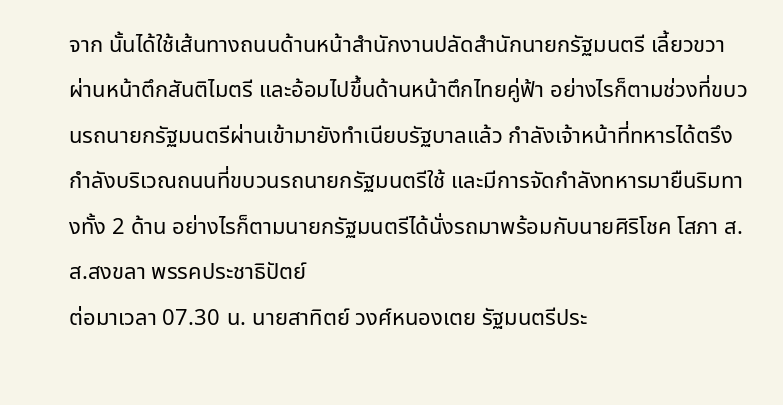จาก นั้นได้ใช้เส้นทางถนนด้านหน้าสำนักงานปลัดสำนักนายกรัฐมนตรี เลี้ยวขวาผ่านหน้าตึกสันติไมตรี และอ้อมไปขึ้นด้านหน้าตึกไทยคู่ฟ้า อย่างไรก็ตามช่วงที่ขบวนรถนายกรัฐมนตรีผ่านเข้ามายังทำเนียบรัฐบาลแล้ว กำลังเจ้าหน้าที่ทหารได้ตรึงกำลังบริเวณถนนที่ขบวนรถนายกรัฐมนตรีใช้ และมีการจัดกำลังทหารมายืนริมทางทั้ง 2 ด้าน อย่างไรก็ตามนายกรัฐมนตรีได้นั่งรถมาพร้อมกับนายศิริโชค โสภา ส.ส.สงขลา พรรคประชาธิปัตย์
ต่อมาเวลา 07.30 น. นายสาทิตย์ วงศ์หนองเตย รัฐมนตรีประ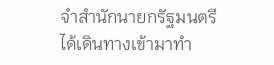จำสำนักนายกรัฐมนตรี ได้เดินทางเข้ามาทำ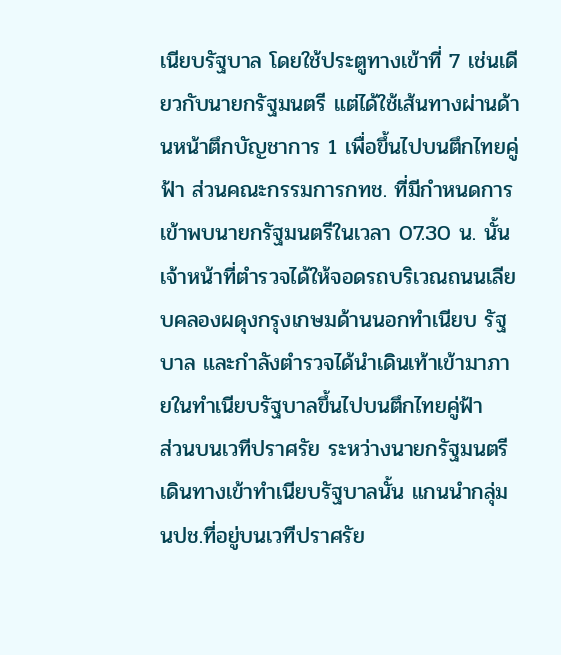เนียบรัฐบาล โดยใช้ประตูทางเข้าที่ 7 เช่นเดียวกับนายกรัฐมนตรี แต่ได้ใช้เส้นทางผ่านด้านหน้าตึกบัญชาการ 1 เพื่อขึ้นไปบนตึกไทยคู่ฟ้า ส่วนคณะกรรมการกทช. ที่มีกำหนดการเข้าพบนายกรัฐมนตรีในเวลา 07.30 น. นั้น เจ้าหน้าที่ตำรวจได้ให้จอดรถบริเวณถนนเลียบคลองผดุงกรุงเกษมด้านนอกทำเนียบ รัฐบาล และกำลังตำรวจได้นำเดินเท้าเข้ามาภายในทำเนียบรัฐบาลขึ้นไปบนตึกไทยคู่ฟ้า
ส่วนบนเวทีปราศรัย ระหว่างนายกรัฐมนตรีเดินทางเข้าทำเนียบรัฐบาลนั้น แกนนำกลุ่มนปช.ที่อยู่บนเวทีปราศรัย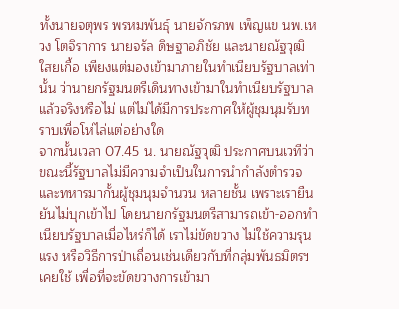ทั้งนายจตุพร พรหมพันธุ์ นายจักรภพ เพ็ญแข นพ.เหวง โตจิราการ นายจรัล ดิษฐาอภิชัย และนายณัฐวุฒิ ใสยเกื้อ เพียงแต่มองเข้ามาภายในทำเนียบรัฐบาลเท่านั้น ว่านายกรัฐมนตรีเดินทางเข้ามาในทำเนียบรัฐบาลแล้วจริงหรือไม่ แต่ไม่ได้มีการประกาศให้ผู้ชุมนุมรับทราบเพื่อโห่ไล่แต่อย่างใด
จากนั้นเวลา 07.45 น. นายณัฐวุฒิ ประกาศบนเวทีว่า ขณะนี้รัฐบาลไม่มีความจำเป็นในการนำกำลังตำรวจและทหารมากั้นผู้ชุมนุมจำนวน หลายชั้น เพราะเรายืนยันไม่บุกเข้าไป โดยนายกรัฐมนตรีสามารถเข้า-ออกทำเนียบรัฐบาลเมื่อไหร่ก็ได้ เราไม่ขัดขวาง ไม่ใช้ความรุนแรง หรือวิธีการป่าเถื่อนเช่นเดียวกับที่กลุ่มพันธมิตรฯเคยใช้ เพื่อที่จะขัดขวางการเข้ามา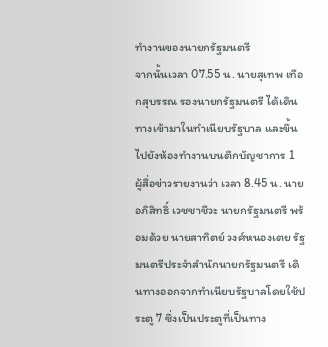ทำงานของนายกรัฐมนตรี
จากนั้นเวลา 07.55 น. นายสุเทพ เทือกสุบรรณ รองนายกรัฐมนตรี ได้เดินทางเข้ามาในทำเนียบรัฐบาล และขึ้นไปยังห้องทำงานบนตึกบัญชาการ 1
ผู้สื่อข่าวรายงานว่า เวลา 8.45 น. นายอภิสิทธิ์ เวชชาชีวะ นายกรัฐมนตรี พร้อมด้วย นายสาทิตย์ วงศ์หนองเตย รัฐมนตรีประจำสำนักนายกรัฐมนตรี เดินทางออกจากทำเนียบรัฐบาลโดยใช้ประตู 7 ซึ่งเป็นประตูที่เป็นทาง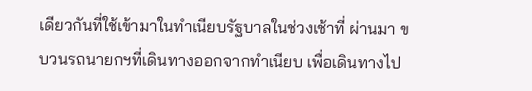เดียวกันที่ใช้เข้ามาในทำเนียบรัฐบาลในช่วงเช้าที่ ผ่านมา ขบวนรถนายกฯที่เดินทางออกจากทำเนียบ เพื่อเดินทางไป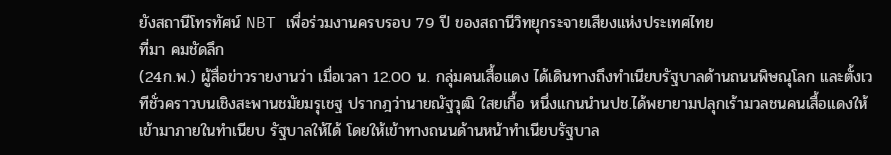ยังสถานีโทรทัศน์ NBT เพื่อร่วมงานครบรอบ 79 ปี ของสถานีวิทยุกระจายเสียงแห่งประเทศไทย
ที่มา คมชัดลึก
(24ก.พ.) ผู้สื่อข่าวรายงานว่า เมื่อเวลา 12.00 น. กลุ่มคนเสื้อแดง ได้เดินทางถึงทำเนียบรัฐบาลด้านถนนพิษณุโลก และตั้งเวทีชั่วคราวบนเชิงสะพานชมัยมรุเชฐ ปรากฎว่านายณัฐวุฒิ ใสยเกื้อ หนึ่งแกนนำนปช.ได้พยายามปลุกเร้ามวลชนคนเสื้อแดงให้เข้ามาภายในทำเนียบ รัฐบาลให้ได้ โดยให้เข้าทางถนนด้านหน้าทำเนียบรัฐบาล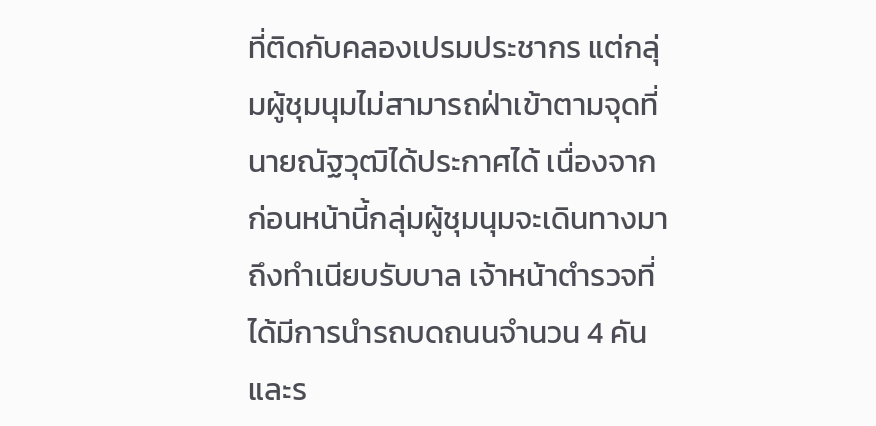ที่ติดกับคลองเปรมประชากร แต่กลุ่มผู้ชุมนุมไม่สามารถฝ่าเข้าตามจุดที่นายณัฐวุฒิได้ประกาศได้ เนื่องจากก่อนหน้านี้กลุ่มผู้ชุมนุมจะเดินทางมาถึงทำเนียบรับบาล เจ้าหน้าตำรวจที่ได้มีการนำรถบดถนนจำนวน 4 คัน และร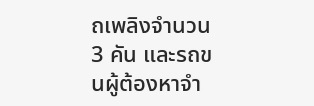ถเพลิงจำนวน 3 คัน และรถขนผู้ต้องหาจำ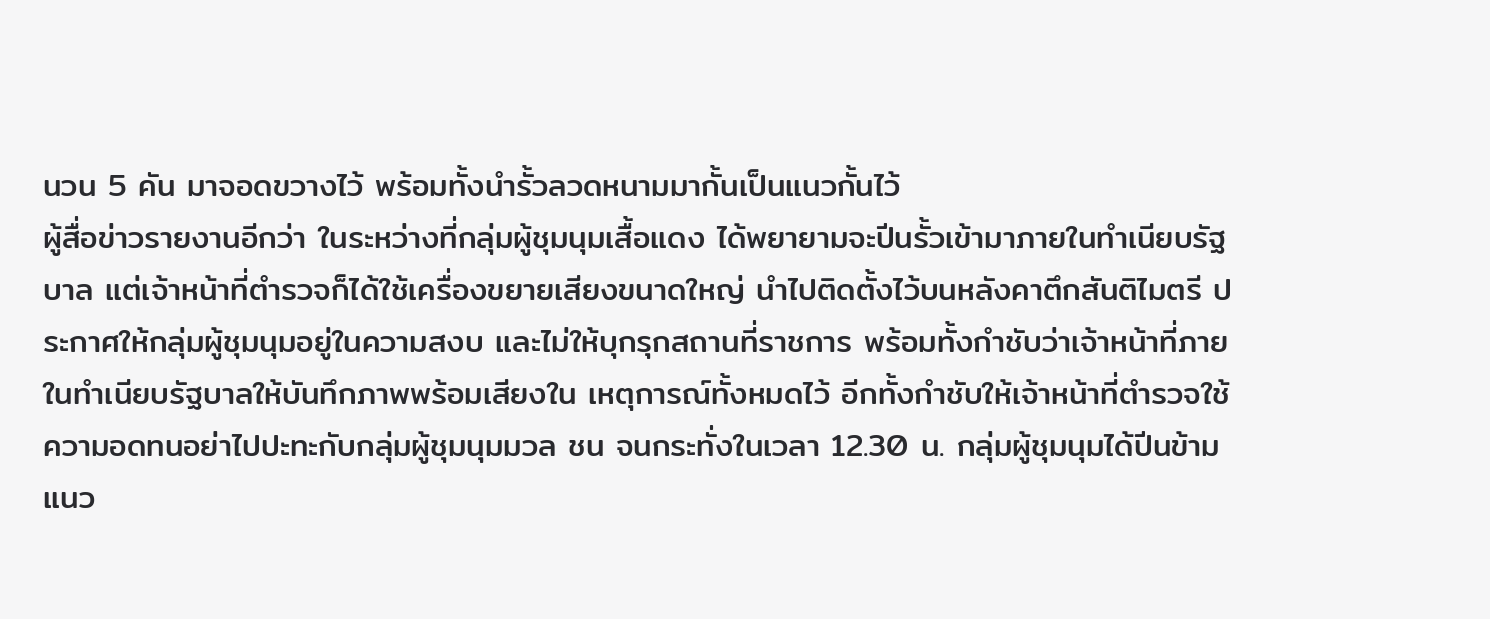นวน 5 คัน มาจอดขวางไว้ พร้อมทั้งนำรั้วลวดหนามมากั้นเป็นแนวกั้นไว้
ผู้สื่อข่าวรายงานอีกว่า ในระหว่างที่กลุ่มผู้ชุมนุมเสื้อแดง ได้พยายามจะปีนรั้วเข้ามาภายในทำเนียบรัฐบาล แต่เจ้าหน้าที่ตำรวจก็ได้ใช้เครื่องขยายเสียงขนาดใหญ่ นำไปติดตั้งไว้บนหลังคาตึกสันติไมตรี ประกาศให้กลุ่มผู้ชุมนุมอยู่ในความสงบ และไม่ให้บุกรุกสถานที่ราชการ พร้อมทั้งกำชับว่าเจ้าหน้าที่ภายในทำเนียบรัฐบาลให้บันทึกภาพพร้อมเสียงใน เหตุการณ์ทั้งหมดไว้ อีกทั้งกำชับให้เจ้าหน้าที่ตำรวจใช้ความอดทนอย่าไปปะทะกับกลุ่มผู้ชุมนุมมวล ชน จนกระทั่งในเวลา 12.30 น. กลุ่มผู้ชุมนุมได้ปีนข้ามแนว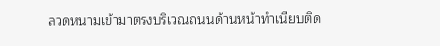ลวดหนามเข้ามาตรงบริเวณถนนด้านหน้าทำเนียบติด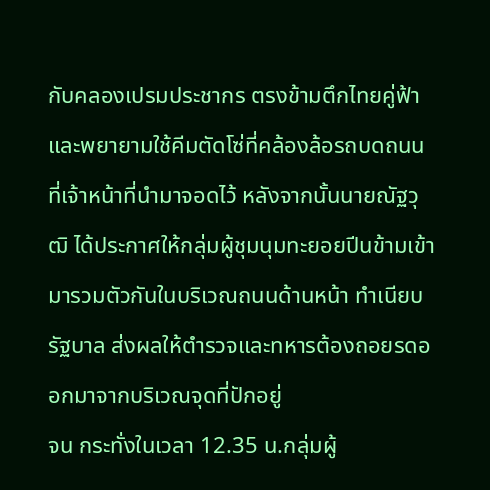กับคลองเปรมประชากร ตรงข้ามตึกไทยคู่ฟ้า และพยายามใช้คีมตัดโซ่ที่คล้องล้อรถบดถนนที่เจ้าหน้าที่นำมาจอดไว้ หลังจากนั้นนายณัฐวุฒิ ได้ประกาศให้กลุ่มผู้ชุมนุมทะยอยปีนข้ามเข้ามารวมตัวกันในบริเวณถนนด้านหน้า ทำเนียบรัฐบาล ส่งผลให้ตำรวจและทหารต้องถอยรดออกมาจากบริเวณจุดที่ปักอยู่
จน กระทั่งในเวลา 12.35 น.กลุ่มผู้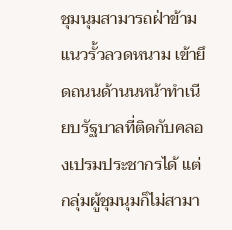ชุมนุมสามารถฝ่าข้ามแนวรั้วลวดหนาม เข้ายึดถนนด้านนหน้าทำเนียบรัฐบาลที่ติดกับคลองเปรมประชากรได้ แต่กลุ่มผู้ชุมนุมก็ไม่สามา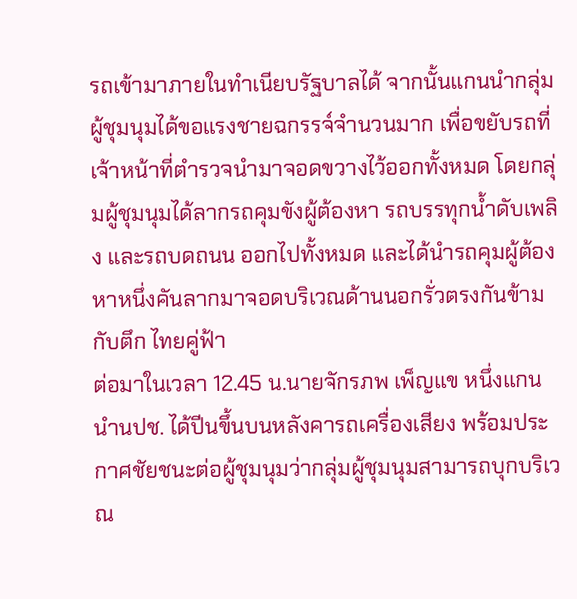รถเข้ามาภายในทำเนียบรัฐบาลได้ จากนั้นแกนนำกลุ่มผู้ชุมนุมได้ขอแรงชายฉกรรจ์จำนวนมาก เพื่อขยับรถที่เจ้าหน้าที่ตำรวจนำมาจอดขวางไว้ออกทั้งหมด โดยกลุ่มผู้ชุมนุมได้ลากรถคุมขังผู้ต้องหา รถบรรทุกน้ำดับเพลิง และรถบดถนน ออกไปทั้งหมด และได้นำรถคุมผู้ต้องหาหนึ่งคันลากมาจอดบริเวณด้านนอกรั่วตรงกันข้ามกับตึก ไทยคู่ฟ้า
ต่อมาในเวลา 12.45 น.นายจักรภพ เพ็ญแข หนึ่งแกนนำนปช. ได้ปีนขึ้นบนหลังคารถเครื่องเสียง พร้อมประกาศชัยชนะต่อผู้ชุมนุมว่ากลุ่มผู้ชุมนุมสามารถบุกบริเวณ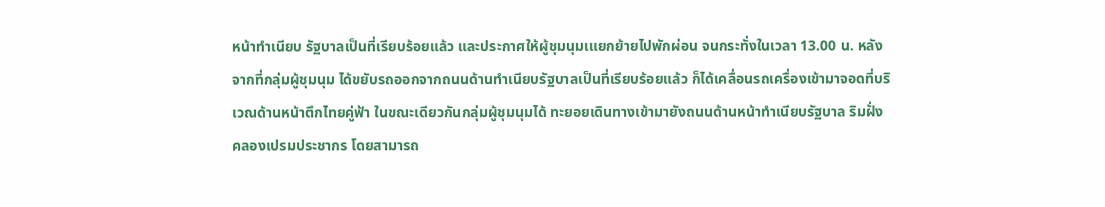หน้าทำเนียบ รัฐบาลเป็นที่เรียบร้อยแล้ว และประกาศให้ผู้ชุมนุมเแยกย้ายไปพักผ่อน จนกระทั่งในเวลา 13.00 น. หลังจากที่กลุ่มผู้ชุมนุม ได้ขยับรถออกจากถนนด้านทำเนียบรัฐบาลเป็นที่เรียบร้อยแล้ว ก็ได้เคลื่อนรถเครื่องเข้ามาจอดที่บริเวณด้านหน้าตึกไทยคู่ฟ้า ในขณะเดียวกันกลุ่มผู้ชุมนุมได้ ทะยอยเดินทางเข้ามายังถนนด้านหน้าทำเนียบรัฐบาล ริมฝั่งคลองเปรมประชากร โดยสามารถ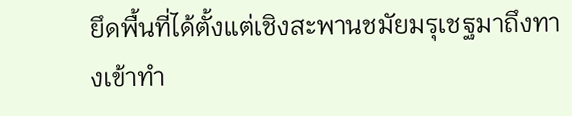ยึดพื้นที่ได้ตั้งแต่เชิงสะพานชมัยมรุเชฐมาถึงทางเข้าทำ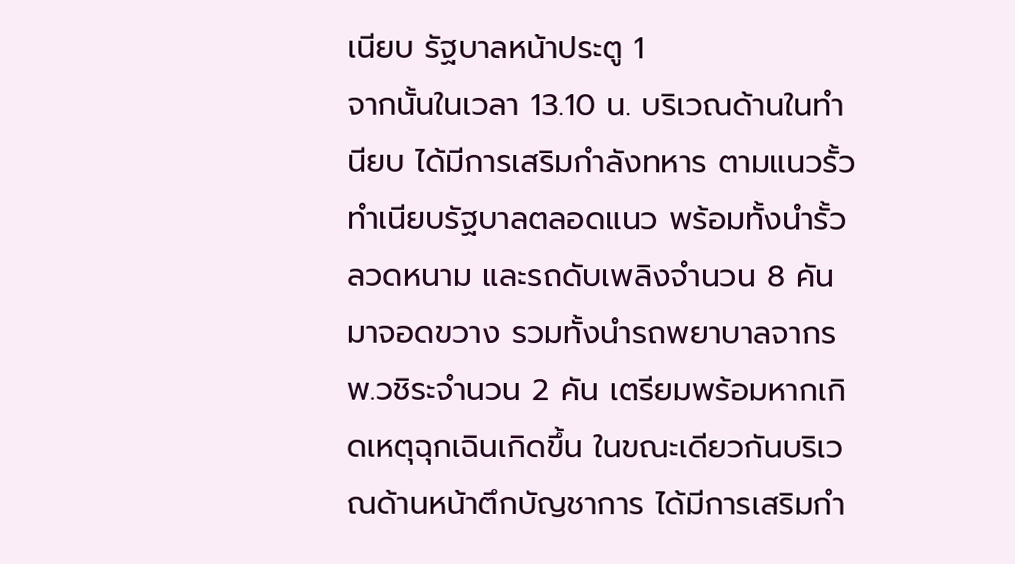เนียบ รัฐบาลหน้าประตู 1
จากนั้นในเวลา 13.10 น. บริเวณด้านในทำนียบ ได้มีการเสริมกำลังทหาร ตามแนวรั้วทำเนียบรัฐบาลตลอดแนว พร้อมทั้งนำรั้วลวดหนาม และรถดับเพลิงจำนวน 8 คันมาจอดขวาง รวมทั้งนำรถพยาบาลจากรพ.วชิระจำนวน 2 คัน เตรียมพร้อมหากเกิดเหตุฉุกเฉินเกิดขึ้น ในขณะเดียวกันบริเวณด้านหน้าตึกบัญชาการ ได้มีการเสริมกำ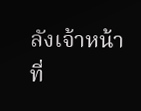ลังเจ้าหน้าที่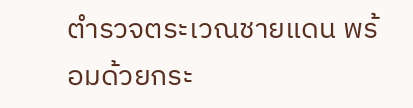ตำรวจตระเวณชายแดน พร้อมด้วยกระ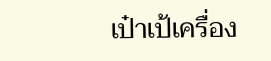เป๋าเป้เครื่อง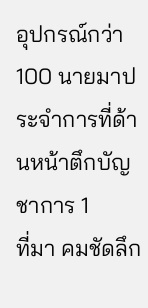อุปกรณ์กว่า 100 นายมาประจำการที่ด้านหน้าตึกบัญชาการ 1
ที่มา คมชัดลึก